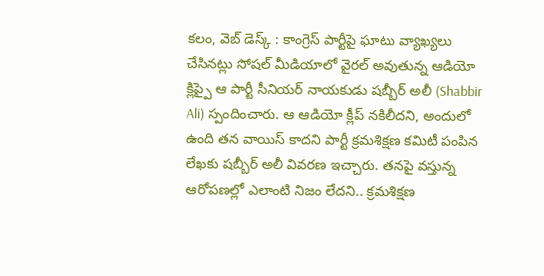కలం, వెబ్ డెస్క్ : కాంగ్రెస్ పార్టీపై ఘాటు వ్యాఖ్యలు చేసినట్లు సోషల్ మీడియాలో వైరల్ అవుతున్న ఆడియో క్లిప్పై ఆ పార్టీ సీనియర్ నాయకుడు షబ్బీర్ అలీ (Shabbir Ali) స్పందించారు. ఆ ఆడియో క్లీప్ నకిలీదని, అందులో ఉంది తన వాయిస్ కాదని పార్టీ క్రమశిక్షణ కమిటీ పంపిన లేఖకు షబ్బీర్ అలీ వివరణ ఇచ్చారు. తనపై వస్తున్న ఆరోపణల్లో ఎలాంటి నిజం లేదని.. క్రమశిక్షణ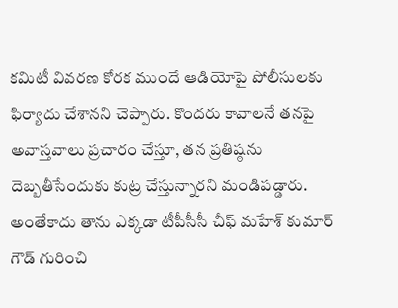కమిటీ వివరణ కోరక ముందే ఆడియోపై పోలీసులకు ఫిర్యాదు చేశానని చెప్పారు. కొందరు కావాలనే తనపై అవాస్తవాలు ప్రచారం చేస్తూ, తన ప్రతిష్ఠను దెబ్బతీసేందుకు కుట్ర చేస్తున్నారని మండిపడ్డారు.
అంతేకాదు తాను ఎక్కడా టీపీసీసీ చీఫ్ మహేశ్ కుమార్ గౌడ్ గురించి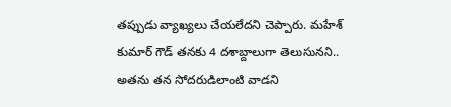తప్పుడు వ్యాఖ్యలు చేయలేదని చెప్పారు. మహేశ్ కుమార్ గౌడ్ తనకు 4 దశాబ్దాలుగా తెలుసునని.. అతను తన సోదరుడిలాంటి వాడని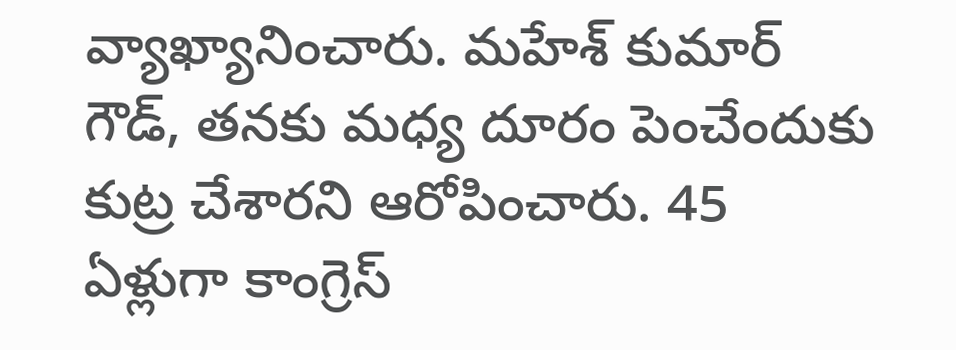వ్యాఖ్యానించారు. మహేశ్ కుమార్ గౌడ్, తనకు మధ్య దూరం పెంచేందుకు కుట్ర చేశారని ఆరోపించారు. 45 ఏళ్లుగా కాంగ్రెస్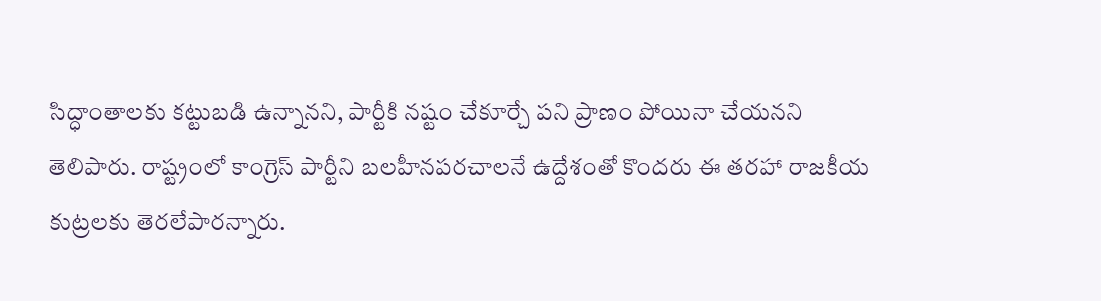సిద్ధాంతాలకు కట్టుబడి ఉన్నానని, పార్టీకి నష్టం చేకూర్చే పని ప్రాణం పోయినా చేయనని తెలిపారు. రాష్ట్రంలో కాంగ్రెస్ పార్టీని బలహీనపరచాలనే ఉద్దేశంతో కొందరు ఈ తరహా రాజకీయ కుట్రలకు తెరలేపారన్నారు.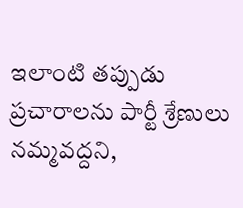ఇలాంటి తప్పుడు ప్రచారాలను పార్టీ శ్రేణులు నమ్మవద్దని,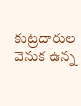కుట్రదారుల వెనుక ఉన్న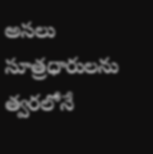అసలు సూత్రధారులను త్వరలోనే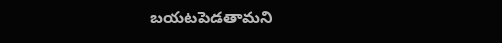బయటపెడతామని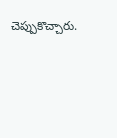చెప్పుకొచ్చారు.